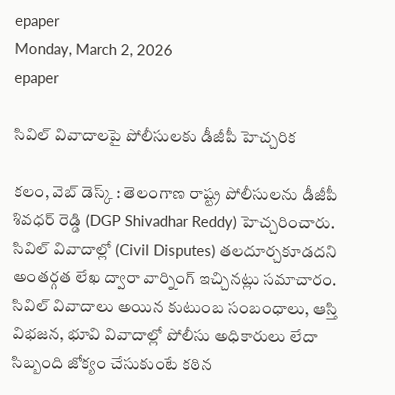epaper
Monday, March 2, 2026
epaper

సివిల్ వివాదాలపై పోలీసులకు డీజీపీ హెచ్చరిక

కలం, వెబ్ డెస్క్ : తెలంగాణ రాష్ట్ర పోలీసులను డీజీపీ శివధర్ రెడ్డి (DGP Shivadhar Reddy) హెచ్చరించారు. సివిల్ వివాదాల్లో (Civil Disputes) తలదూర్చకూడదని అంతర్గత లేఖ ద్వారా వార్నింగ్ ఇచ్చినట్లు సమాచారం. సివిల్ వివాదాలు అయిన కుటుంబ సంబంధాలు, ఆస్తి విభజన, భూవి వివాదాల్లో పోలీసు అధికారులు లేదా సిబ్బంది జోక్యం చేసుకుంటే కఠిన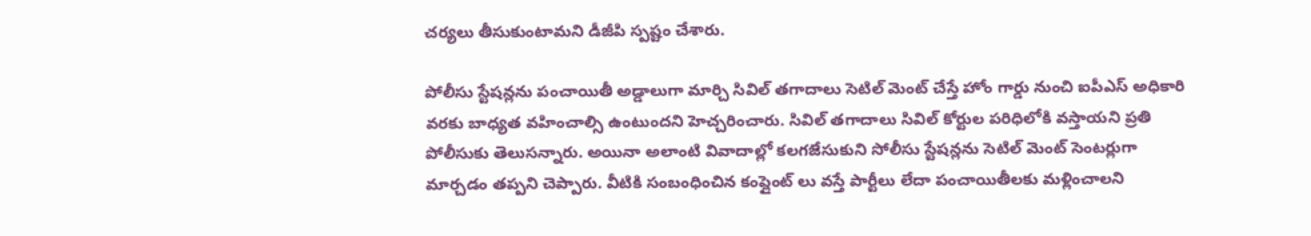చర్యలు తీసుకుంటామని డీజీపి స్పష్టం చేశారు.

పోలీసు స్టేషన్లను పంచాయితీ అడ్డాలుగా మార్చి సివిల్ తగాదాలు సెటిల్ మెంట్ చేస్తే హోం గార్డు నుంచి ఐపీఎస్ అధికారి వరకు బాధ్యత వహించాల్సి ఉంటుందని హెచ్చరించారు. సివిల్ తగాదాలు సివిల్ కోర్టుల పరిధిలోకి వస్తాయని ప్రతి పోలీసుకు తెలుసన్నారు. అయినా అలాంటి వివాదాల్లో కలగజేసుకుని సోలీసు స్టేషన్లను సెటిల్ మెంట్ సెంటర్లుగా మార్చడం తప్పని చెప్పారు. వీటికి సంబంధించిన కంప్లైంట్ లు వస్తే పార్టీలు లేదా పంచాయితీలకు మళ్లించాలని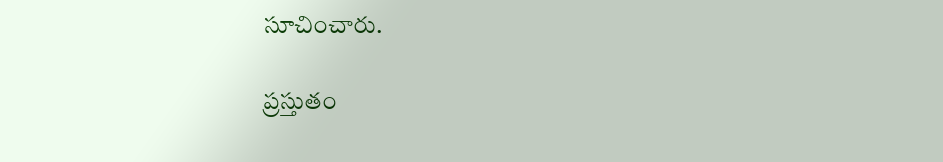సూచించారు.

ప్రస్తుతం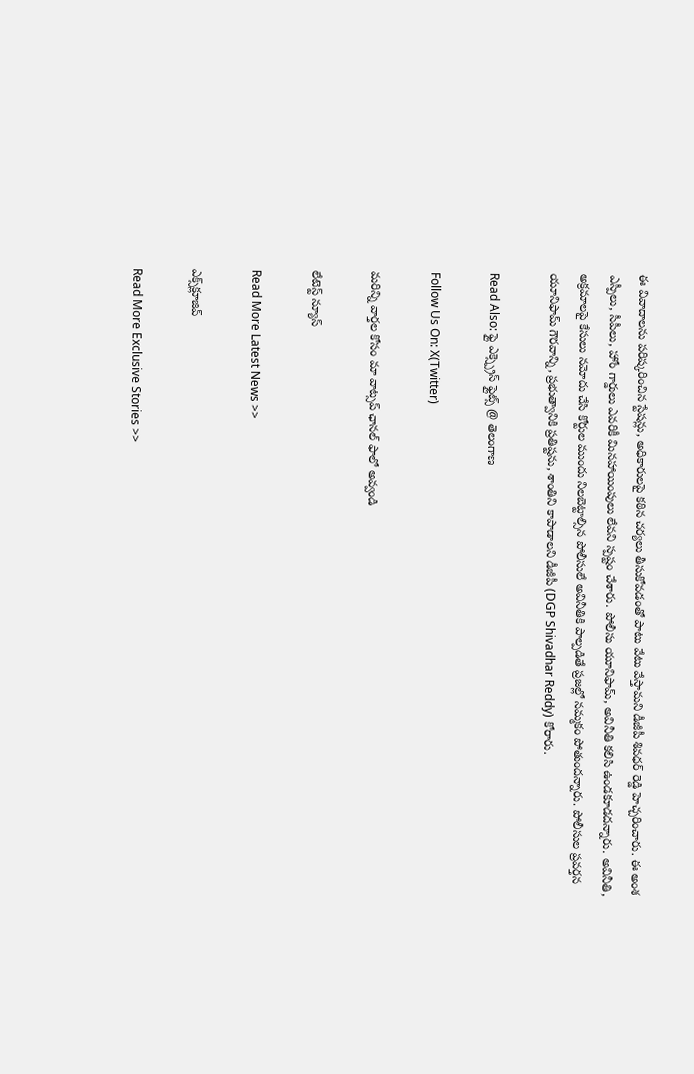ఈ వివాదాలను పరిష్కరించిన స్టేషన్లు, అధికారులపై కఠిన చర్యలు తీసుకోవడంతో పాటు వేటు వేస్తామని డీజీపీ శివధర్ రెడ్డి హెచ్చరించారు. ఈ అంశ ఎస్పీలు, సీపీలు, హోం గార్డులు ఎవరికీ మినహాయింపులు లేవని స్పష్టం చేశారు. పోలీసు యూనిఫామ్, అవినీతి కలిసి ఉండకూడదన్నారు. అవినీతి, అక్రమాలపై కేసులు నమోదు చేసి కోర్టుల ముందు నిలబెట్టాల్సిన పోలీసులే అవినీతికి పాల్పడితే ప్రజల్లో నమ్మకం పోతుందన్నారు. పోలీసుల ప్రవర్తన యూనిఫామ్ గౌరవాన్ని, ప్రభుత్వానికి ప్రతిష్టను, శాంతిని కాపాడాలని డీజీపీ (DGP Shivadhar Reddy) కోరారు.

Read Also: ఫ్లై ఎక్స్ప్రెస్ ఫ్లైట్స్ @ తెలంగాణ

Follow Us On: X(Twitter)

మ‌రిన్ని వార్త‌ల కోసం మా వాట్స‌ప్ ఛాన‌ల్ ఫాలో అవ్వండి

లేటెస్ట్ న్యూస్‌

Read More Latest News >>

ఎక్స్‌క్లూజివ్‌

Read More Exclusive Stories >>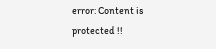error: Content is protected !!